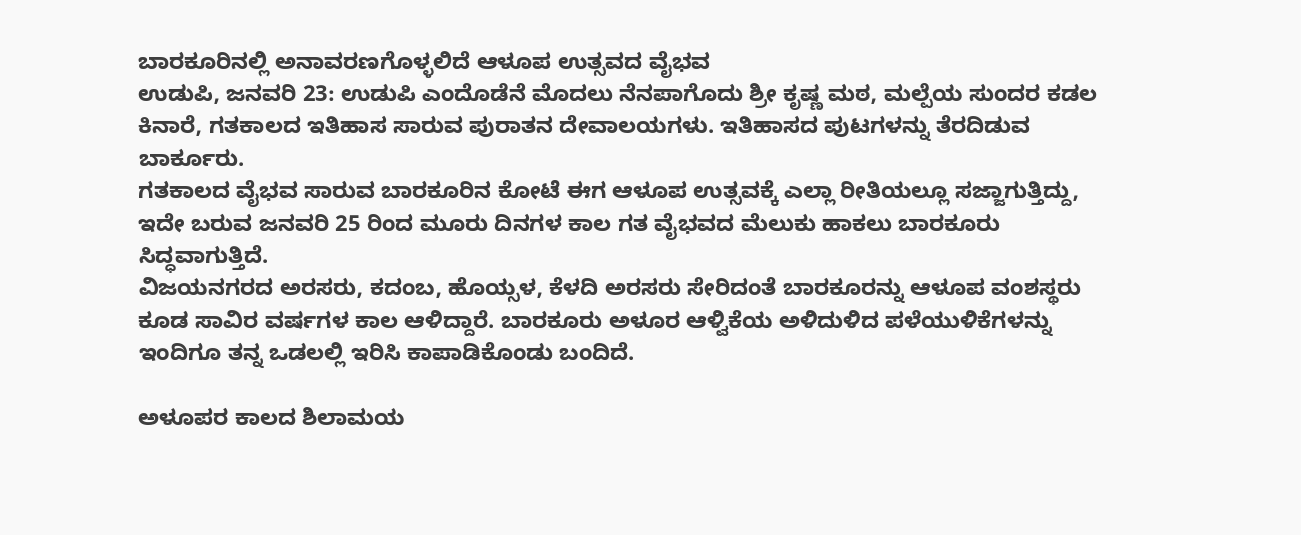ಬಾರಕೂರಿನಲ್ಲಿ ಅನಾವರಣಗೊಳ್ಳಲಿದೆ ಆಳೂಪ ಉತ್ಸವದ ವೈಭವ
ಉಡುಪಿ, ಜನವರಿ 23: ಉಡುಪಿ ಎಂದೊಡೆನೆ ಮೊದಲು ನೆನಪಾಗೊದು ಶ್ರೀ ಕೃಷ್ಣ ಮಠ, ಮಲ್ಪೆಯ ಸುಂದರ ಕಡಲ ಕಿನಾರೆ, ಗತಕಾಲದ ಇತಿಹಾಸ ಸಾರುವ ಪುರಾತನ ದೇವಾಲಯಗಳು. ಇತಿಹಾಸದ ಪುಟಗಳನ್ನು ತೆರದಿಡುವ ಬಾರ್ಕೂರು.
ಗತಕಾಲದ ವೈಭವ ಸಾರುವ ಬಾರಕೂರಿನ ಕೋಟೆ ಈಗ ಆಳೂಪ ಉತ್ಸವಕ್ಕೆ ಎಲ್ಲಾ ರೀತಿಯಲ್ಲೂ ಸಜ್ಜಾಗುತ್ತಿದ್ದು, ಇದೇ ಬರುವ ಜನವರಿ 25 ರಿಂದ ಮೂರು ದಿನಗಳ ಕಾಲ ಗತ ವೈಭವದ ಮೆಲುಕು ಹಾಕಲು ಬಾರಕೂರು ಸಿದ್ಧವಾಗುತ್ತಿದೆ.
ವಿಜಯನಗರದ ಅರಸರು, ಕದಂಬ, ಹೊಯ್ಸಳ, ಕೆಳದಿ ಅರಸರು ಸೇರಿದಂತೆ ಬಾರಕೂರನ್ನು ಆಳೂಪ ವಂಶಸ್ಥರು ಕೂಡ ಸಾವಿರ ವರ್ಷಗಳ ಕಾಲ ಆಳಿದ್ದಾರೆ. ಬಾರಕೂರು ಅಳೂರ ಆಳ್ವಿಕೆಯ ಅಳಿದುಳಿದ ಪಳೆಯುಳಿಕೆಗಳನ್ನು ಇಂದಿಗೂ ತನ್ನ ಒಡಲಲ್ಲಿ ಇರಿಸಿ ಕಾಪಾಡಿಕೊಂಡು ಬಂದಿದೆ.

ಅಳೂಪರ ಕಾಲದ ಶಿಲಾಮಯ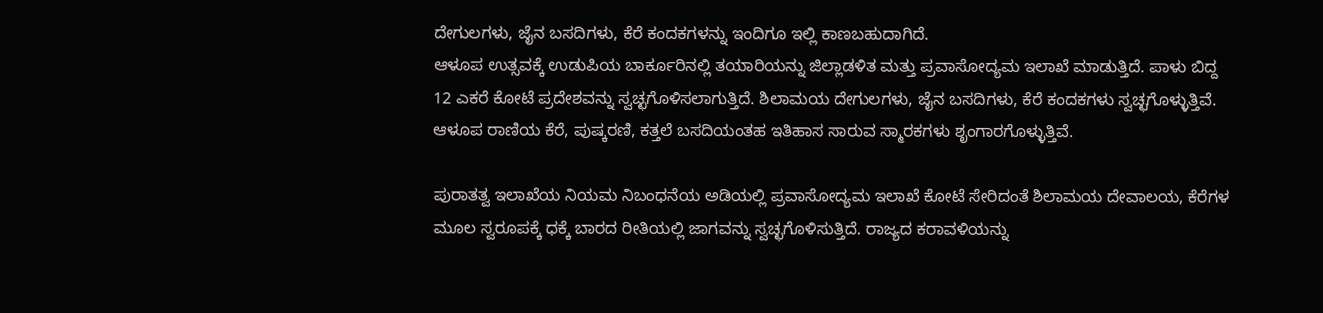ದೇಗುಲಗಳು, ಜೈನ ಬಸದಿಗಳು, ಕೆರೆ ಕಂದಕಗಳನ್ನು ಇಂದಿಗೂ ಇಲ್ಲಿ ಕಾಣಬಹುದಾಗಿದೆ.
ಆಳೂಪ ಉತ್ಸವಕ್ಕೆ ಉಡುಪಿಯ ಬಾರ್ಕೂರಿನಲ್ಲಿ ತಯಾರಿಯನ್ನು ಜಿಲ್ಲಾಡಳಿತ ಮತ್ತು ಪ್ರವಾಸೋದ್ಯಮ ಇಲಾಖೆ ಮಾಡುತ್ತಿದೆ. ಪಾಳು ಬಿದ್ದ 12 ಎಕರೆ ಕೋಟೆ ಪ್ರದೇಶವನ್ನು ಸ್ವಚ್ಛಗೊಳಿಸಲಾಗುತ್ತಿದೆ. ಶಿಲಾಮಯ ದೇಗುಲಗಳು, ಜೈನ ಬಸದಿಗಳು, ಕೆರೆ ಕಂದಕಗಳು ಸ್ವಚ್ಛಗೊಳ್ಳುತ್ತಿವೆ. ಆಳೂಪ ರಾಣಿಯ ಕೆರೆ, ಪುಷ್ಕರಣಿ, ಕತ್ತಲೆ ಬಸದಿಯಂತಹ ಇತಿಹಾಸ ಸಾರುವ ಸ್ಮಾರಕಗಳು ಶೃಂಗಾರಗೊಳ್ಳುತ್ತಿವೆ.

ಪುರಾತತ್ವ ಇಲಾಖೆಯ ನಿಯಮ ನಿಬಂಧನೆಯ ಅಡಿಯಲ್ಲಿ ಪ್ರವಾಸೋದ್ಯಮ ಇಲಾಖೆ ಕೋಟೆ ಸೇರಿದಂತೆ ಶಿಲಾಮಯ ದೇವಾಲಯ, ಕೆರೆಗಳ ಮೂಲ ಸ್ವರೂಪಕ್ಕೆ ಧಕ್ಕೆ ಬಾರದ ರೀತಿಯಲ್ಲಿ ಜಾಗವನ್ನು ಸ್ವಚ್ಛಗೊಳಿಸುತ್ತಿದೆ. ರಾಜ್ಯದ ಕರಾವಳಿಯನ್ನು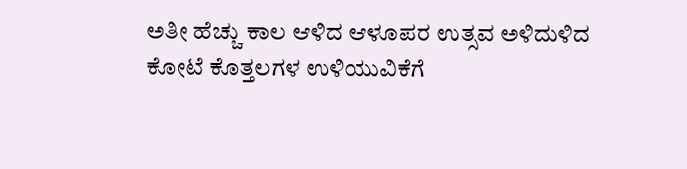ಅತೀ ಹೆಚ್ಚು ಕಾಲ ಆಳಿದ ಆಳೂಪರ ಉತ್ಸವ ಅಳಿದುಳಿದ ಕೋಟೆ ಕೊತ್ತಲಗಳ ಉಳಿಯುವಿಕೆಗೆ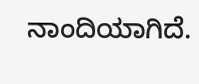ನಾಂದಿಯಾಗಿದೆ.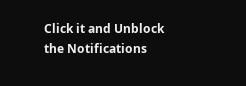Click it and Unblock the Notifications